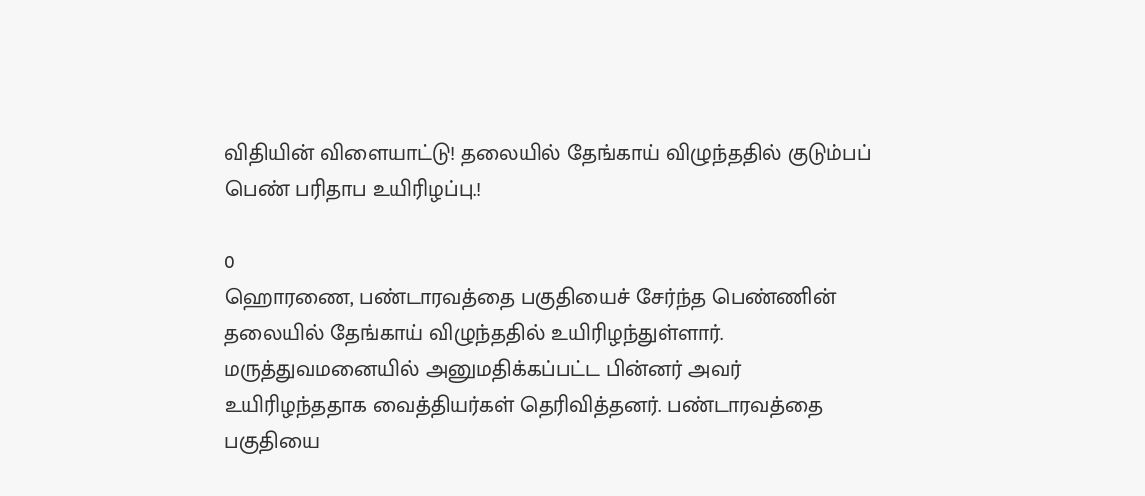விதியின் விளையாட்டு! தலையில் தேங்காய் விழுந்ததில் குடும்பப் பெண் பரிதாப உயிரிழப்பு.!

0
ஹொரணை, பண்டாரவத்தை பகுதியைச் சேர்ந்த பெண்ணின் தலையில் தேங்காய் விழுந்ததில் உயிரிழந்துள்ளார். மருத்துவமனையில் அனுமதிக்கப்பட்ட பின்னர் அவர் உயிரிழந்ததாக வைத்தியர்கள் தெரிவித்தனர். பண்டாரவத்தை பகுதியை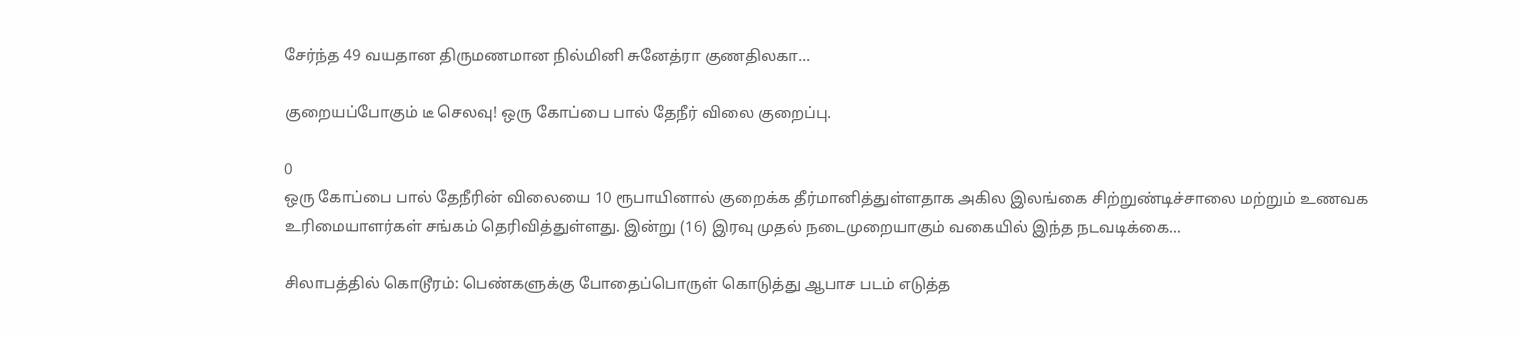சேர்ந்த 49 வயதான திருமணமான நில்மினி சுனேத்ரா குணதிலகா...

குறையப்போகும் டீ செலவு! ஒரு கோப்பை பால் தேநீர் விலை குறைப்பு.

0
ஒரு கோப்பை பால் தேநீரின் விலையை 10 ரூபாயினால் குறைக்க தீர்மானித்துள்ளதாக அகில இலங்கை சிற்றுண்டிச்சாலை மற்றும் உணவக உரிமையாளர்கள் சங்கம் தெரிவித்துள்ளது. இன்று (16) இரவு முதல் நடைமுறையாகும் வகையில் இந்த நடவடிக்கை...

சிலாபத்தில் கொடூரம்: பெண்களுக்கு போதைப்பொருள் கொடுத்து ஆபாச படம் எடுத்த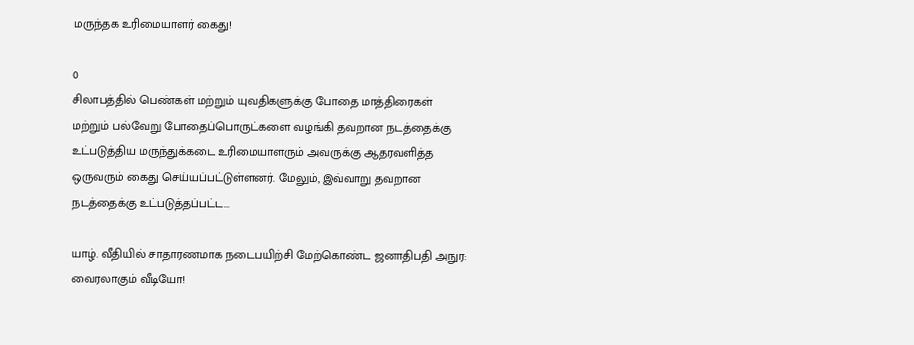மருந்தக உரிமையாளர் கைது!

0
சிலாபத்தில் பெண்கள் மற்றும் யுவதிகளுக்கு போதை மாத்திரைகள் மற்றும் பல்வேறு போதைப்பொருட்களை வழங்கி தவறான நடத்தைக்கு உட்படுத்திய மருந்துக்கடை உரிமையாளரும் அவருக்கு ஆதரவளித்த ஒருவரும் கைது செய்யப்பட்டுள்ளனர். மேலும், இவ்வாறு தவறான நடத்தைக்கு உட்படுத்தப்பட்ட...

யாழ். வீதியில் சாதாரணமாக நடைபயிற்சி மேற்கொண்ட ஜனாதிபதி அநுர: வைரலாகும் வீடியோ!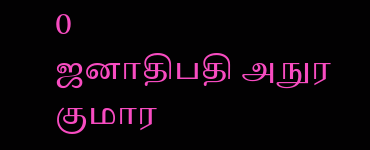0
ஜனாதிபதி அநுர குமார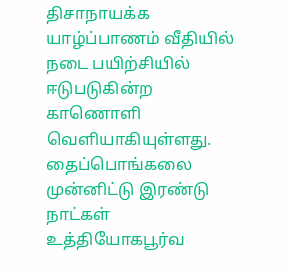திசாநாயக்க யாழ்ப்பாணம் வீதியில் நடை பயிற்சியில் ஈடுபடுகின்ற காணொளி வெளியாகியுள்ளது. தைப்பொங்கலை முன்னிட்டு இரண்டு நாட்கள் உத்தியோகபூர்வ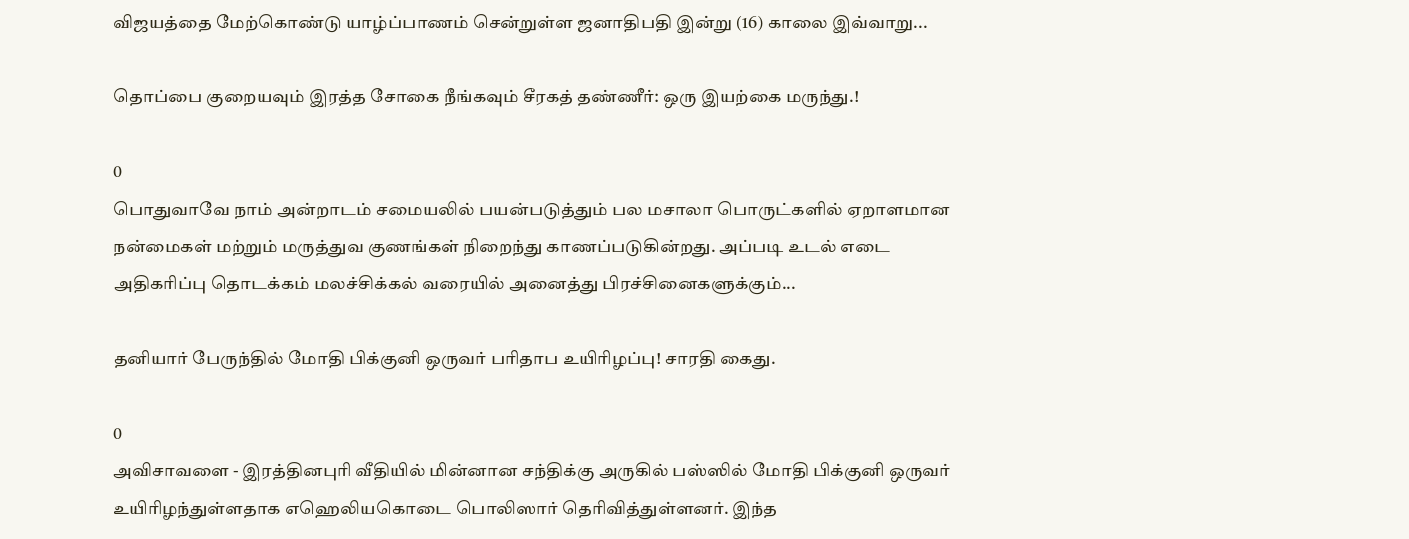விஜயத்தை மேற்கொண்டு யாழ்ப்பாணம் சென்றுள்ள ஜனாதிபதி இன்று (16) காலை இவ்வாறு...

தொப்பை குறையவும் இரத்த சோகை நீங்கவும் சீரகத் தண்ணீர்: ஒரு இயற்கை மருந்து.!

0
பொதுவாவே நாம் அன்றாடம் சமையலில் பயன்படுத்தும் பல மசாலா பொருட்களில் ஏறாளமான நன்மைகள் மற்றும் மருத்துவ குணங்கள் நிறைந்து காணப்படுகின்றது. அப்படி உடல் எடை அதிகரிப்பு தொடக்கம் மலச்சிக்கல் வரையில் அனைத்து பிரச்சினைகளுக்கும்...

தனியார் பேருந்தில் மோதி பிக்குனி ஒருவர் பரிதாப உயிரிழப்பு! சாரதி கைது.

0
அவிசாவளை - இரத்தினபுரி வீதியில் மின்னான சந்திக்கு அருகில் பஸ்ஸில் மோதி பிக்குனி ஒருவர் உயிரிழந்துள்ளதாக எஹெலியகொடை பொலிஸார் தெரிவித்துள்ளனர். இந்த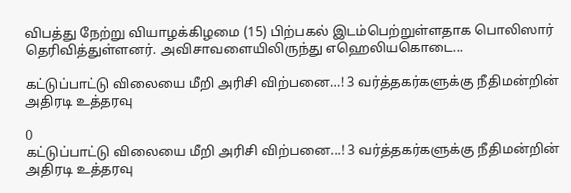விபத்து நேற்று வியாழக்கிழமை (15) பிற்பகல் இடம்பெற்றுள்ளதாக பொலிஸார் தெரிவித்துள்ளனர். அவிசாவளையிலிருந்து எஹெலியகொடை...

கட்டுப்பாட்டு விலையை மீறி அரிசி விற்பனை…! 3 வர்த்தகர்களுக்கு நீதிமன்றின் அதிரடி உத்தரவு

0
கட்டுப்பாட்டு விலையை மீறி அரிசி விற்பனை...! 3 வர்த்தகர்களுக்கு நீதிமன்றின் அதிரடி உத்தரவு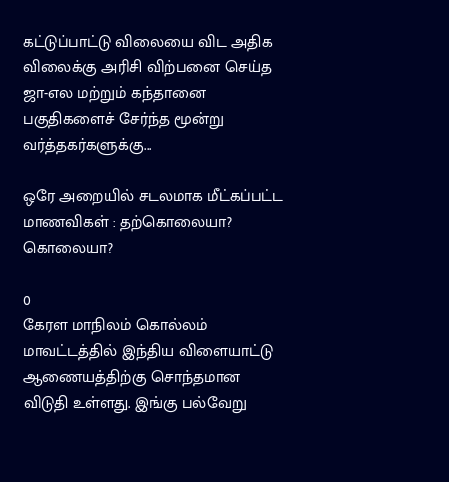கட்டுப்பாட்டு விலையை விட அதிக விலைக்கு அரிசி விற்பனை செய்த ஜா-எல மற்றும் கந்தானை பகுதிகளைச் சேர்ந்த மூன்று வர்த்தகர்களுக்கு...

ஒரே அறையில் சடலமாக மீட்கப்பட்ட மாணவிகள் : தற்கொலையா? கொலையா?

0
கேரள மாநிலம் கொல்லம் மாவட்டத்தில் இந்திய விளையாட்டு ஆணையத்திற்கு சொந்தமான விடுதி உள்ளது. இங்கு பல்வேறு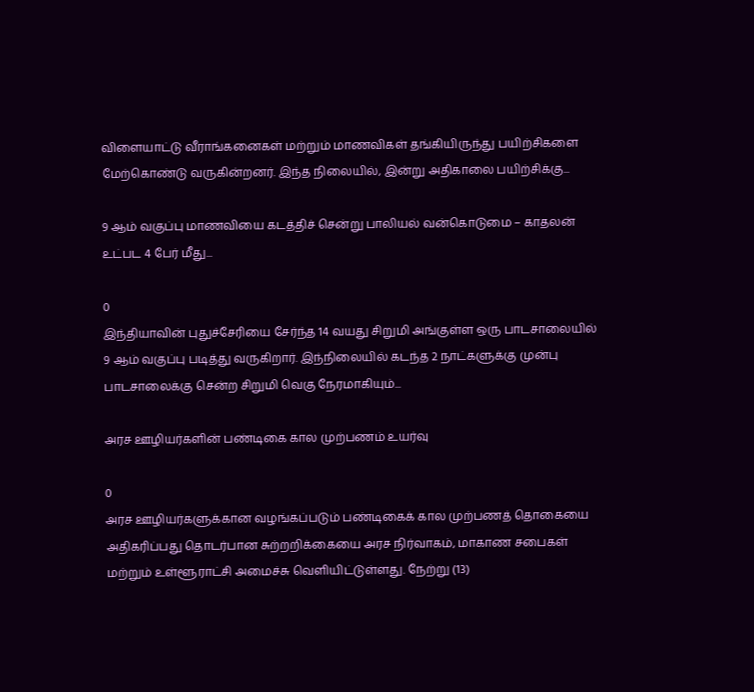விளையாட்டு வீராங்கனைகள் மற்றும் மாணவிகள் தங்கியிருந்து பயிற்சிகளை மேற்கொண்டு வருகின்றனர். இந்த நிலையில், இன்று அதிகாலை பயிற்சிக்கு...

9 ஆம் வகுப்பு மாணவியை கடத்திச் சென்று பாலியல் வன்கொடுமை – காதலன் உட்பட 4 பேர் மீது...

0
இந்தியாவின் புதுச்சேரியை சேர்ந்த 14 வயது சிறுமி அங்குள்ள ஒரு பாடசாலையில் 9 ஆம் வகுப்பு படித்து வருகிறார். இந்நிலையில் கடந்த 2 நாட்களுக்கு முன்பு பாடசாலைக்கு சென்ற சிறுமி வெகு நேரமாகியும்...

அரச ஊழியர்களின் பண்டிகை கால முற்பணம் உயர்வு

0
அரச ஊழியர்களுக்கான வழங்கப்படும் பண்டிகைக் கால முற்பணத் தொகையை அதிகரிப்பது தொடர்பான சுற்றறிக்கையை அரச நிர்வாகம், மாகாண சபைகள் மற்றும் உள்ளூராட்சி அமைச்சு வெளியிட்டுள்ளது. நேற்று (13)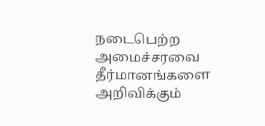நடைபெற்ற அமைச்சரவை தீர்மானங்களை அறிவிக்கும்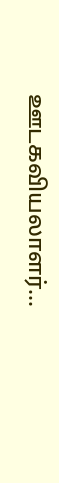ஊடகவியலாளர்...